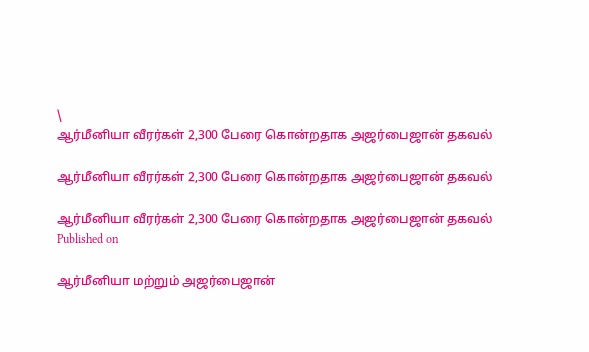\
ஆர்மீனியா வீரர்கள் 2,300 பேரை கொன்றதாக அஜர்பைஜான் தகவல்

ஆர்மீனியா வீரர்கள் 2,300 பேரை கொன்றதாக அஜர்பைஜான் தகவல்

ஆர்மீனியா வீரர்கள் 2,300 பேரை கொன்றதாக அஜர்பைஜான் தகவல்
Published on

ஆர்மீனியா மற்றும் அஜர்பைஜான்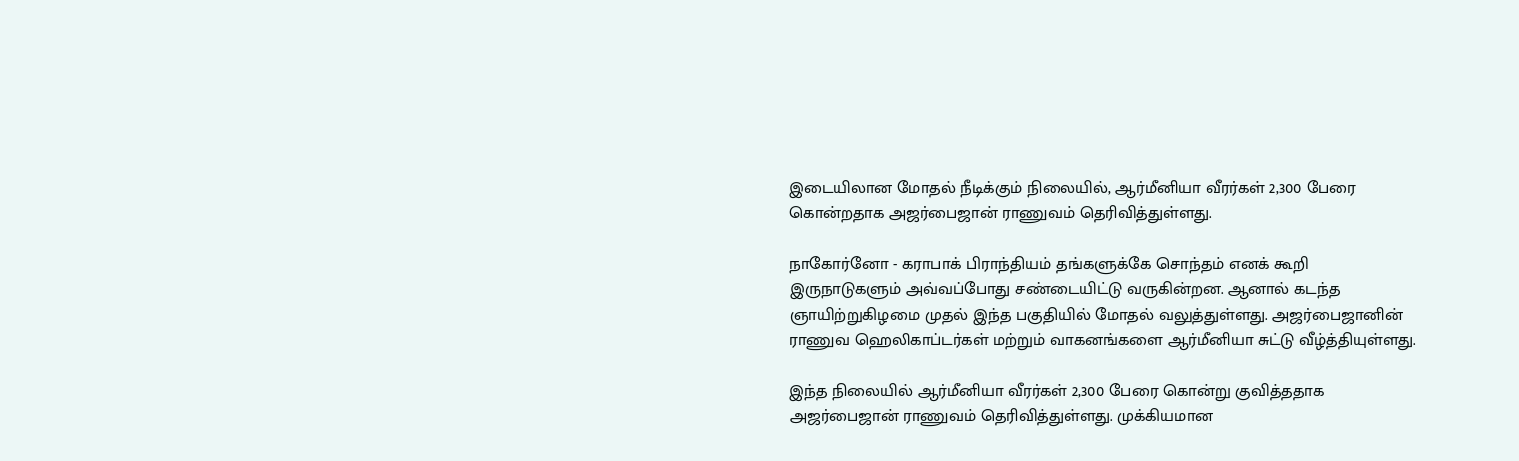இடையிலான மோதல் நீடிக்கும் நிலையில், ஆர்மீனியா வீரர்கள் 2,300 பேரை கொன்றதாக அஜர்பைஜான் ராணுவம் தெரிவித்துள்ளது.

நாகோர்னோ - கராபாக் பிராந்தியம் தங்களுக்கே சொந்தம் எனக் கூறி இருநாடுகளும் அவ்வப்போது சண்டையிட்டு வருகின்றன. ஆனால் கடந்த ஞாயிற்றுகிழமை முதல் இந்த பகுதியில் மோதல் வலுத்துள்ளது. அஜர்பைஜானின் ராணுவ ஹெலிகாப்டர்கள் மற்றும் வாகனங்களை ஆர்மீனியா சுட்டு வீழ்த்தியுள்ளது.

இந்த நிலையில் ஆர்மீனியா வீரர்கள் 2,300 பேரை கொன்று குவித்ததாக அஜர்பைஜான் ராணுவம் தெரிவித்துள்ளது. முக்கியமான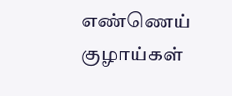எண்ணெய் குழாய்கள்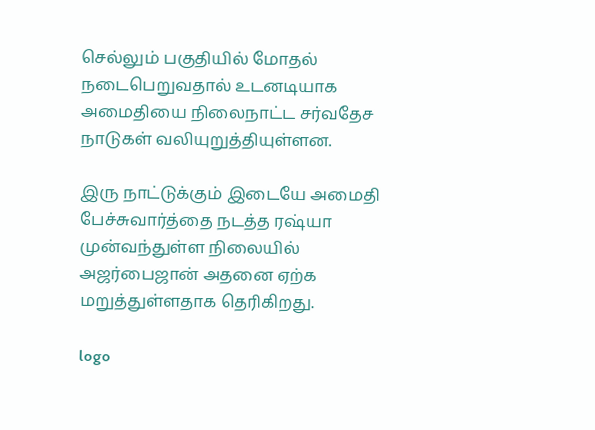செல்லும் பகுதியில் மோதல் நடைபெறுவதால் உடனடியாக அமைதியை நிலைநாட்ட சர்வதேச நாடுகள் வலியுறுத்தியுள்ளன.

இரு நாட்டுக்கும் இடையே அமைதி பேச்சுவார்த்தை நடத்த ரஷ்யா முன்வந்துள்ள நிலையில் அஜர்பைஜான் அதனை ஏற்க மறுத்துள்ளதாக தெரிகிறது.

logo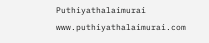Puthiyathalaimurai
www.puthiyathalaimurai.com